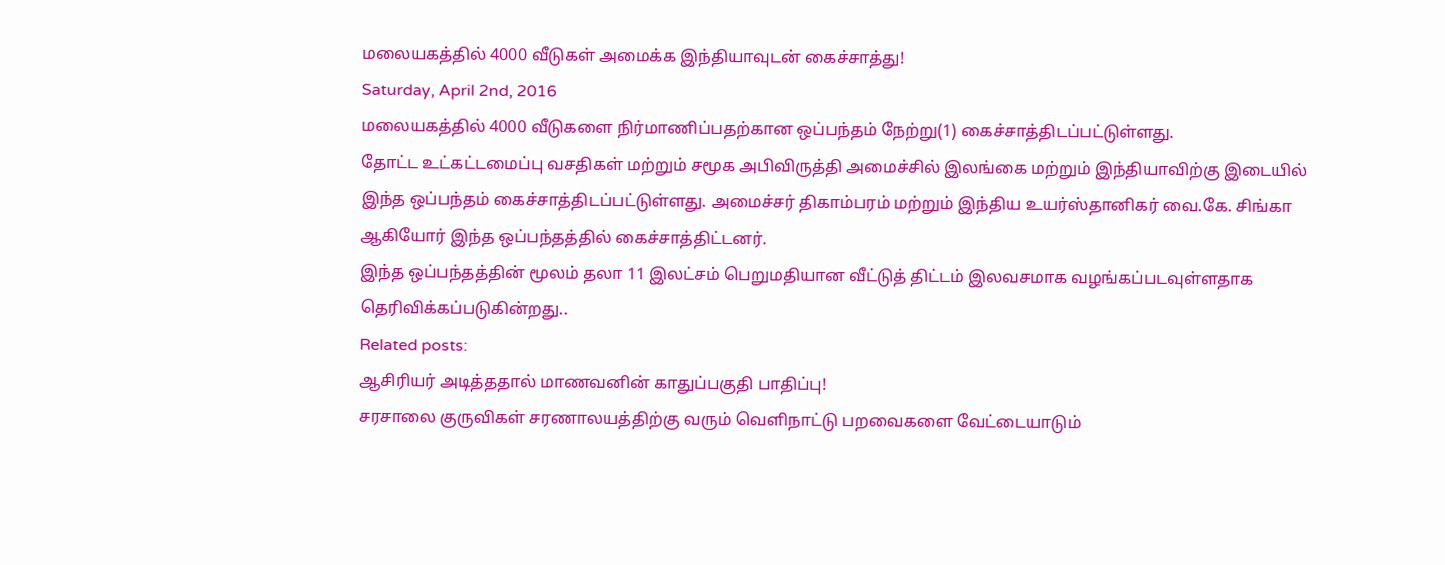மலையகத்தில் 4000 வீடுகள் அமைக்க இந்தியாவுடன் கைச்சாத்து!
Saturday, April 2nd, 2016
மலையகத்தில் 4000 வீடுகளை நிர்மாணிப்பதற்கான ஒப்பந்தம் நேற்று(1) கைச்சாத்திடப்பட்டுள்ளது.
தோட்ட உட்கட்டமைப்பு வசதிகள் மற்றும் சமூக அபிவிருத்தி அமைச்சில் இலங்கை மற்றும் இந்தியாவிற்கு இடையில் இந்த ஒப்பந்தம் கைச்சாத்திடப்பட்டுள்ளது. அமைச்சர் திகாம்பரம் மற்றும் இந்திய உயர்ஸ்தானிகர் வை.கே. சிங்கா ஆகியோர் இந்த ஒப்பந்தத்தில் கைச்சாத்திட்டனர்.
இந்த ஒப்பந்தத்தின் மூலம் தலா 11 இலட்சம் பெறுமதியான வீட்டுத் திட்டம் இலவசமாக வழங்கப்படவுள்ளதாக தெரிவிக்கப்படுகின்றது..
Related posts:
ஆசிரியர் அடித்ததால் மாணவனின் காதுப்பகுதி பாதிப்பு!
சரசாலை குருவிகள் சரணாலயத்திற்கு வரும் வெளிநாட்டு பறவைகளை வேட்டையாடும்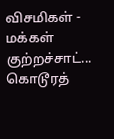விசமிகள் - மக்கள் குற்றச்சாட்...
கொடூரத்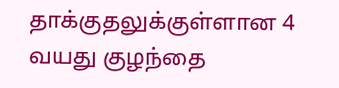தாக்குதலுக்குள்ளான 4 வயது குழந்தை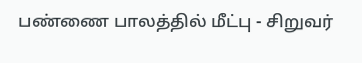பண்ணை பாலத்தில் மீட்பு - சிறுவர்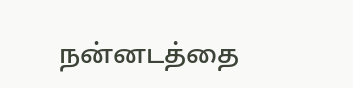நன்னடத்தை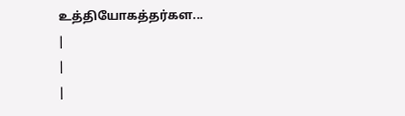உத்தியோகத்தர்கள...
|
|
|